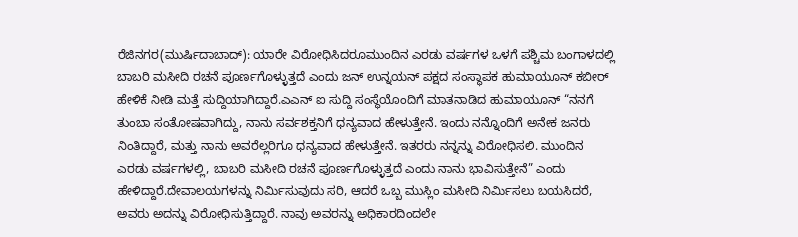ರೆಜಿನಗರ(ಮುರ್ಷಿದಾಬಾದ್): ಯಾರೇ ವಿರೋಧಿಸಿದರೂಮುಂದಿನ ಎರಡು ವರ್ಷಗಳ ಒಳಗೆ ಪಶ್ಚಿಮ ಬಂಗಾಳದಲ್ಲಿ ಬಾಬರಿ ಮಸೀದಿ ರಚನೆ ಪೂರ್ಣಗೊಳ್ಳುತ್ತದೆ ಎಂದು ಜನ್ ಉನ್ನಯನ್ ಪಕ್ಷದ ಸಂಸ್ಥಾಪಕ ಹುಮಾಯೂನ್ ಕಬೀರ್ ಹೇಳಿಕೆ ನೀಡಿ ಮತ್ತೆ ಸುದ್ದಿಯಾಗಿದ್ದಾರೆ.ಎಎನ್ ಐ ಸುದ್ದಿ ಸಂಸ್ಥೆಯೊಂದಿಗೆ ಮಾತನಾಡಿದ ಹುಮಾಯೂನ್ “ನನಗೆ ತುಂಬಾ ಸಂತೋಷವಾಗಿದ್ದು, ನಾನು ಸರ್ವಶಕ್ತನಿಗೆ ಧನ್ಯವಾದ ಹೇಳುತ್ತೇನೆ. ಇಂದು ನನ್ನೊಂದಿಗೆ ಅನೇಕ ಜನರು ನಿಂತಿದ್ದಾರೆ, ಮತ್ತು ನಾನು ಅವರೆಲ್ಲರಿಗೂ ಧನ್ಯವಾದ ಹೇಳುತ್ತೇನೆ. ಇತರರು ನನ್ನನ್ನು ವಿರೋಧಿಸಲಿ. ಮುಂದಿನ ಎರಡು ವರ್ಷಗಳಲ್ಲಿ, ಬಾಬರಿ ಮಸೀದಿ ರಚನೆ ಪೂರ್ಣಗೊಳ್ಳುತ್ತದೆ ಎಂದು ನಾನು ಭಾವಿಸುತ್ತೇನೆ” ಎಂದು ಹೇಳಿದ್ದಾರೆ.ದೇವಾಲಯಗಳನ್ನು ನಿರ್ಮಿಸುವುದು ಸರಿ, ಆದರೆ ಒಬ್ಬ ಮುಸ್ಲಿಂ ಮಸೀದಿ ನಿರ್ಮಿಸಲು ಬಯಸಿದರೆ, ಅವರು ಅದನ್ನು ವಿರೋಧಿಸುತ್ತಿದ್ದಾರೆ. ನಾವು ಅವರನ್ನು ಅಧಿಕಾರದಿಂದಲೇ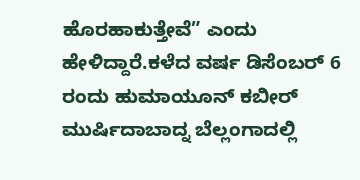ಹೊರಹಾಕುತ್ತೇವೆ” ಎಂದು ಹೇಳಿದ್ದಾರೆ.ಕಳೆದ ವರ್ಷ ಡಿಸೆಂಬರ್ 6 ರಂದು ಹುಮಾಯೂನ್ ಕಬೀರ್ ಮುರ್ಷಿದಾಬಾದ್ನ ಬೆಲ್ಲಂಗಾದಲ್ಲಿ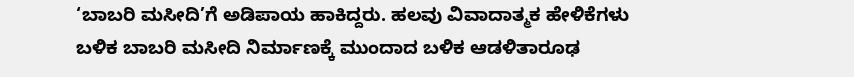‘ಬಾಬರಿ ಮಸೀದಿ’ಗೆ ಅಡಿಪಾಯ ಹಾಕಿದ್ದರು. ಹಲವು ವಿವಾದಾತ್ಮಕ ಹೇಳಿಕೆಗಳು ಬಳಿಕ ಬಾಬರಿ ಮಸೀದಿ ನಿರ್ಮಾಣಕ್ಕೆ ಮುಂದಾದ ಬಳಿಕ ಆಡಳಿತಾರೂಢ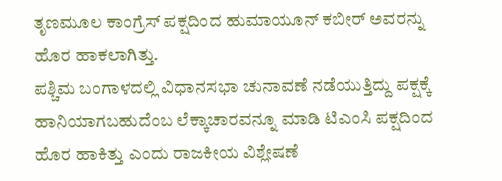ತೃಣಮೂಲ ಕಾಂಗ್ರೆಸ್ ಪಕ್ಷದಿಂದ ಹುಮಾಯೂನ್ ಕಬೀರ್ ಅವರನ್ನು ಹೊರ ಹಾಕಲಾಗಿತ್ತು.
ಪಶ್ಚಿಮ ಬಂಗಾಳದಲ್ಲಿ ವಿಧಾನಸಭಾ ಚುನಾವಣೆ ನಡೆಯುತ್ತಿದ್ದು ಪಕ್ಷಕ್ಕೆ ಹಾನಿಯಾಗಬಹುದೆಂಬ ಲೆಕ್ಕಾಚಾರವನ್ನೂ ಮಾಡಿ ಟಿಎಂಸಿ ಪಕ್ಷದಿಂದ ಹೊರ ಹಾಕಿತ್ತು ಎಂದು ರಾಜಕೀಯ ವಿಶ್ಲೇಷಣೆ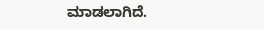ಮಾಡಲಾಗಿದೆ.